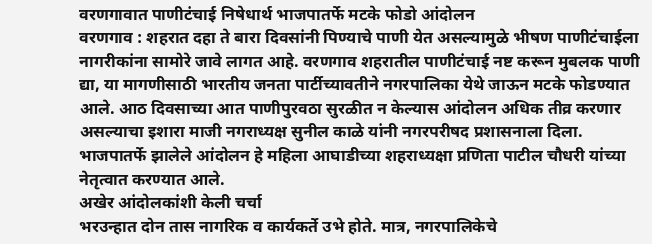वरणगावात पाणीटंचाई निषेधार्थ भाजपातर्फे मटके फोडो आंदोलन
वरणगाव : शहरात दहा ते बारा दिवसांनी पिण्याचे पाणी येत असल्यामुळे भीषण पाणीटंचाईला नागरीकांना सामोरे जावे लागत आहे. वरणगाव शहरातील पाणीटंचाई नष्ट करून मुबलक पाणी द्या, या मागणीसाठी भारतीय जनता पार्टीच्यावतीने नगरपालिका येथे जाऊन मटके फोडण्यात आले. आठ दिवसाच्या आत पाणीपुरवठा सुरळीत न केल्यास आंदोलन अधिक तीव्र करणार असल्याचा इशारा माजी नगराध्यक्ष सुनील काळे यांनी नगरपरीषद प्रशासनाला दिला. भाजपातर्फे झालेले आंदोलन हे महिला आघाडीच्या शहराध्यक्षा प्रणिता पाटील चौधरी यांच्या नेतृत्वात करण्यात आले.
अखेर आंदोलकांशी केली चर्चा
भरउन्हात दोन तास नागरिक व कार्यकर्ते उभे होते. मात्र, नगरपालिकेचे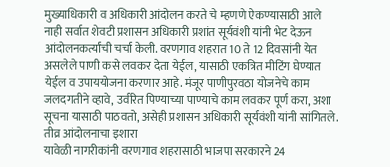मुख्याधिकारी व अधिकारी आंदोलन करते चे म्हणणे ऐकण्यासाठी आले नाही सर्वात शेवटी प्रशासन अधिकारी प्रशांत सूर्यवंशी यांनी भेट देऊन आंदोलनकर्त्यांची चर्चा केली. वरणगाव शहरात 10 ते 12 दिवसांनी येत असलेले पाणी कसे लवकर देता येईल, यासाठी एकत्रित मीटिंग घेण्यात येईल व उपाययोजना करणार आहे. मंजूर पाणीपुरवठा योजनेचे काम जलदगतीने व्हावे, उर्वरित पिण्याच्या पाण्याचे काम लवकर पूर्ण करा, अशा सूचना यासाठी पाठवतो, असेही प्रशासन अधिकारी सूर्यवंशी यांनी सांगितले.
तीव्र आंदोलनाचा इशारा
यावेळी नागरीकांनी वरणगाव शहरासाठी भाजपा सरकारने 24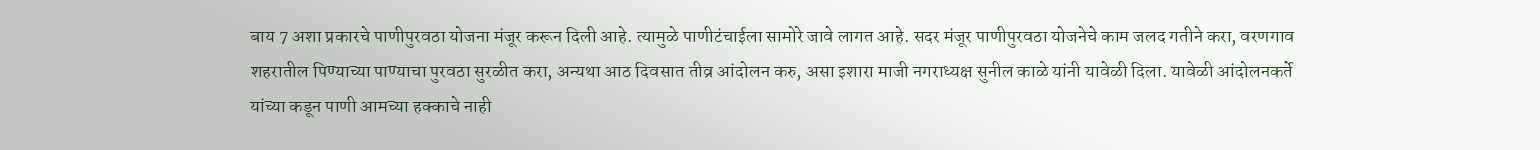बाय 7 अशा प्रकारचे पाणीपुरवठा योजना मंजूर करून दिली आहे. त्यामुळे पाणीटंचाईला सामोरे जावे लागत आहे. सदर मंजूर पाणीपुरवठा योजनेचे काम जलद गतीने करा, वरणगाव शहरातील पिण्याच्या पाण्याचा पुरवठा सुरळीत करा, अन्यथा आठ दिवसात तीव्र आंदोलन करु, असा इशारा माजी नगराध्यक्ष सुनील काळे यांनी यावेळी दिला. यावेळी आंदोलनकर्ते यांच्या कडून पाणी आमच्या हक्काचे नाही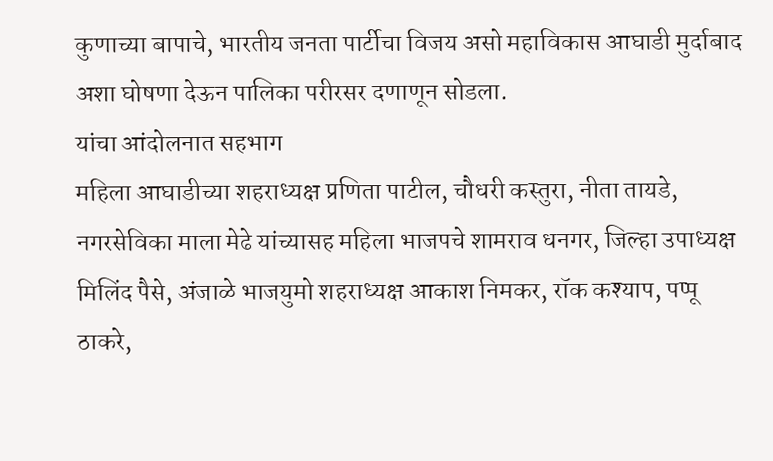कुणाच्या बापाचे, भारतीय जनता पार्टीचा विजय असो महाविकास आघाडी मुर्दाबाद अशा घोषणा देऊन पालिका परीरसर दणाणून सोडला.
यांचा आंदोलनात सहभाग
महिला आघाडीच्या शहराध्यक्ष प्रणिता पाटील, चौधरी कस्तुरा, नीता तायडे, नगरसेविका माला मेढे यांच्यासह महिला भाजपचे शामराव धनगर, जिल्हा उपाध्यक्ष मिलिंद पैसे, अंजाळे भाजयुमो शहराध्यक्ष आकाश निमकर, रॉक कश्याप, पप्पू ठाकरे,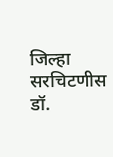जिल्हा सरचिटणीस डॉ.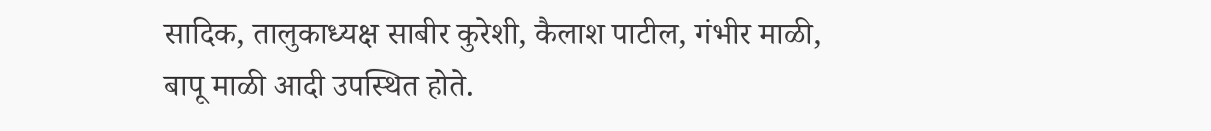सादिक, तालुकाध्यक्ष साबीर कुरेशी, कैलाश पाटील, गंभीर माळी, बापू माळी आदी उपस्थित होते.